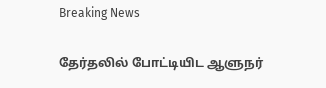Breaking News

தேர்தலில் போட்டியிட ஆளுநர்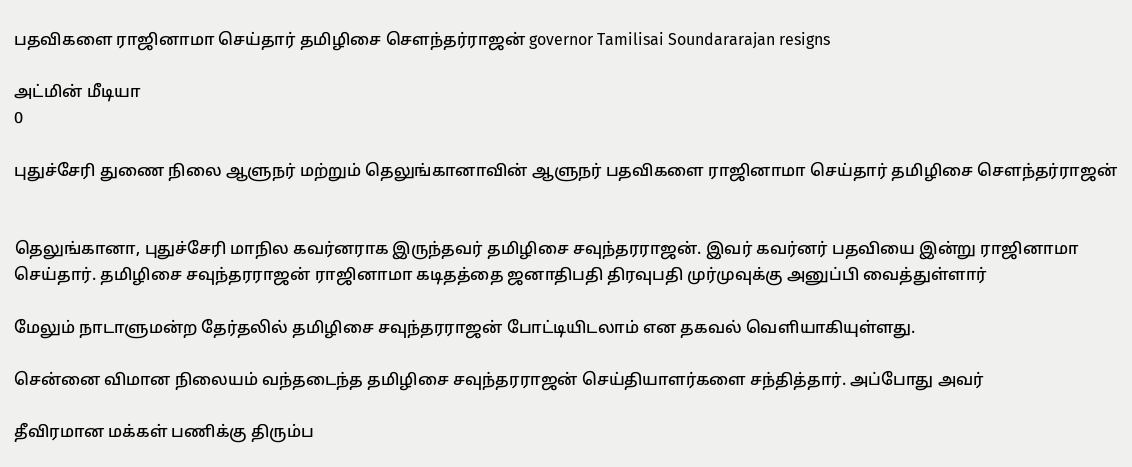பதவிகளை ராஜினாமா செய்தார் தமிழிசை சௌந்தர்ராஜன் governor Tamilisai Soundararajan resigns

அட்மின் மீடியா
0

புதுச்சேரி துணை நிலை ஆளுநர் மற்றும் தெலுங்கானாவின் ஆளுநர் பதவிகளை ராஜினாமா செய்தார் தமிழிசை சௌந்தர்ராஜன்


தெலுங்கானா, புதுச்சேரி மாநில கவர்னராக இருந்தவர் தமிழிசை சவுந்தரராஜன். இவர் கவர்னர் பதவியை இன்று ராஜினாமா செய்தார். தமிழிசை சவுந்தரராஜன் ராஜினாமா கடிதத்தை ஜனாதிபதி திரவுபதி முர்முவுக்கு அனுப்பி வைத்துள்ளார்

மேலும் நாடாளுமன்ற தேர்தலில் தமிழிசை சவுந்தரராஜன் போட்டியிடலாம் என தகவல் வெளியாகியுள்ளது.

சென்னை விமான நிலையம் வந்தடைந்த தமிழிசை சவுந்தரராஜன் செய்தியாளர்களை சந்தித்தார். அப்போது அவர்

தீவிரமான மக்கள் பணிக்கு திரும்ப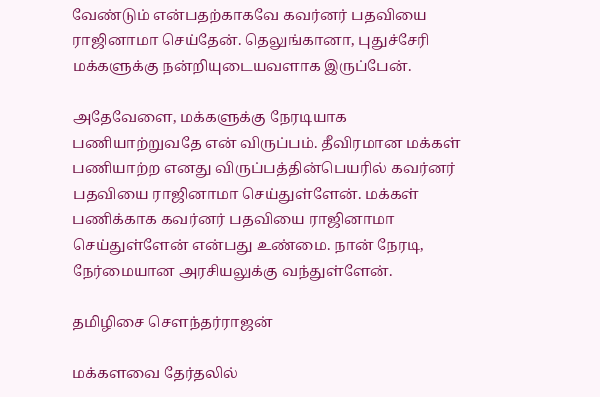வேண்டும் என்பதற்காகவே கவர்னர் பதவியை ராஜினாமா செய்தேன். தெலுங்கானா, புதுச்சேரி மக்களுக்கு நன்றியுடையவளாக இருப்பேன்.

அதேவேளை, மக்களுக்கு நேரடியாக பணியாற்றுவதே என் விருப்பம். தீவிரமான மக்கள் பணியாற்ற எனது விருப்பத்தின்பெயரில் கவர்னர் பதவியை ராஜினாமா செய்துள்ளேன். மக்கள் பணிக்காக கவர்னர் பதவியை ராஜினாமா செய்துள்ளேன் என்பது உண்மை. நான் நேரடி, நேர்மையான அரசியலுக்கு வந்துள்ளேன்.

தமிழிசை சௌந்தர்ராஜன்

மக்களவை தேர்தலில்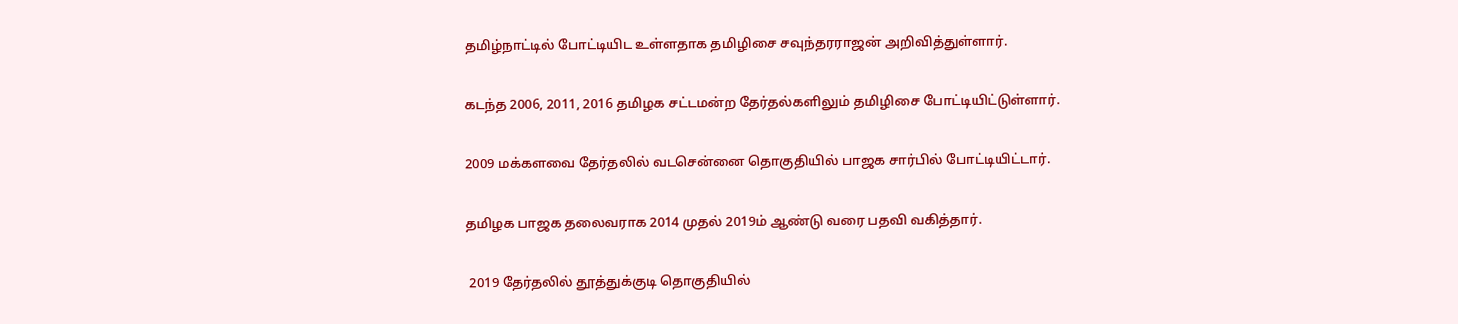தமிழ்நாட்டில் போட்டியிட உள்ளதாக தமிழிசை சவுந்தரராஜன் அறிவித்துள்ளார்.

கடந்த 2006, 2011, 2016 தமிழக சட்டமன்ற தேர்தல்களிலும் தமிழிசை போட்டியிட்டுள்ளார்.

2009 மக்களவை தேர்தலில் வடசென்னை தொகுதியில் பாஜக சார்பில் போட்டியிட்டார்.

தமிழக பாஜக தலைவராக 2014 முதல் 2019ம் ஆண்டு வரை பதவி வகித்தார்.

 2019 தேர்தலில் தூத்துக்குடி தொகுதியில்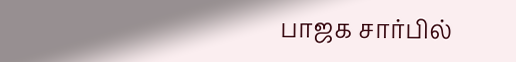பாஜக சார்பில்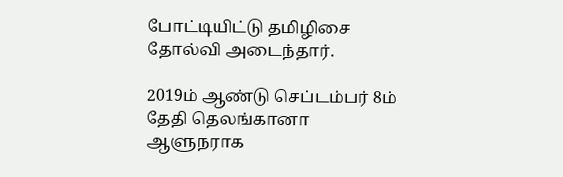போட்டியிட்டு தமிழிசை தோல்வி அடைந்தார்.

2019ம் ஆண்டு செப்டம்பர் 8ம் தேதி தெலங்கானா ஆளுநராக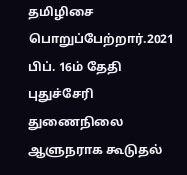தமிழிசை பொறுப்பேற்றார்.2021 பிப். 16ம் தேதி புதுச்சேரி துணைநிலை ஆளுநராக கூடுதல்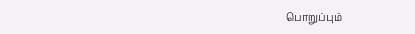பொறுப்பும்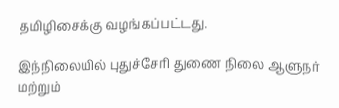தமிழிசைக்கு வழங்கப்பட்டது.

இந்நிலையில் புதுச்சேரி துணை நிலை ஆளுநர் மற்றும்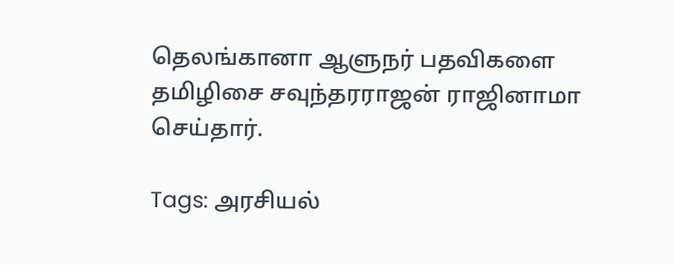தெலங்கானா ஆளுநர் பதவிகளை தமிழிசை சவுந்தரராஜன் ராஜினாமா செய்தார்.

Tags: அரசியல்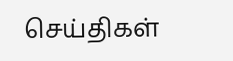செய்திகள்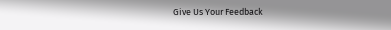Give Us Your Feedback